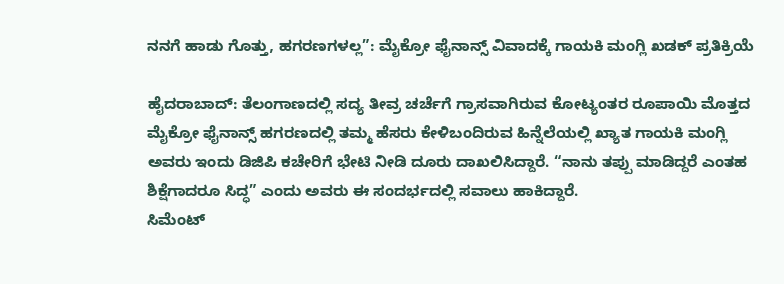ನನಗೆ ಹಾಡು ಗೊತ್ತು, ಹಗರಣಗಳಲ್ಲ”: ಮೈಕ್ರೋ ಫೈನಾನ್ಸ್ ವಿವಾದಕ್ಕೆ ಗಾಯಕಿ ಮಂಗ್ಲಿ ಖಡಕ್ ಪ್ರತಿಕ್ರಿಯೆ

ಹೈದರಾಬಾದ್: ತೆಲಂಗಾಣದಲ್ಲಿ ಸದ್ಯ ತೀವ್ರ ಚರ್ಚೆಗೆ ಗ್ರಾಸವಾಗಿರುವ ಕೋಟ್ಯಂತರ ರೂಪಾಯಿ ಮೊತ್ತದ ಮೈಕ್ರೋ ಫೈನಾನ್ಸ್ ಹಗರಣದಲ್ಲಿ ತಮ್ಮ ಹೆಸರು ಕೇಳಿಬಂದಿರುವ ಹಿನ್ನೆಲೆಯಲ್ಲಿ ಖ್ಯಾತ ಗಾಯಕಿ ಮಂಗ್ಲಿ ಅವರು ಇಂದು ಡಿಜಿಪಿ ಕಚೇರಿಗೆ ಭೇಟಿ ನೀಡಿ ದೂರು ದಾಖಲಿಸಿದ್ದಾರೆ. “ನಾನು ತಪ್ಪು ಮಾಡಿದ್ದರೆ ಎಂತಹ ಶಿಕ್ಷೆಗಾದರೂ ಸಿದ್ಧ” ಎಂದು ಅವರು ಈ ಸಂದರ್ಭದಲ್ಲಿ ಸವಾಲು ಹಾಕಿದ್ದಾರೆ.
ಸಿಮೆಂಟ್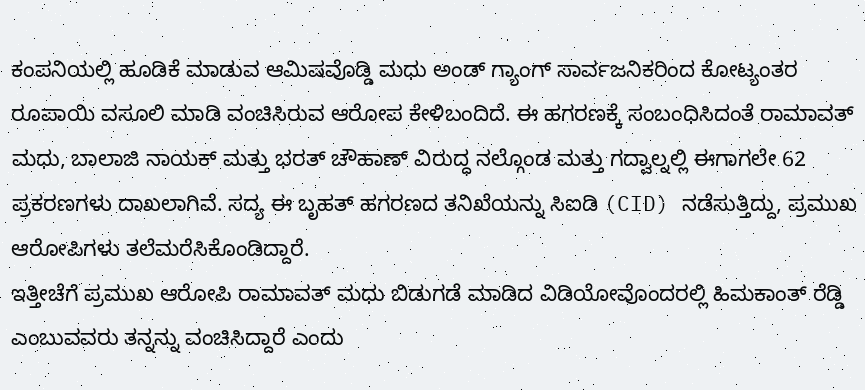ಕಂಪನಿಯಲ್ಲಿ ಹೂಡಿಕೆ ಮಾಡುವ ಆಮಿಷವೊಡ್ಡಿ ಮಧು ಅಂಡ್ ಗ್ಯಾಂಗ್ ಸಾರ್ವಜನಿಕರಿಂದ ಕೋಟ್ಯಂತರ ರೂಪಾಯಿ ವಸೂಲಿ ಮಾಡಿ ವಂಚಿಸಿರುವ ಆರೋಪ ಕೇಳಿಬಂದಿದೆ. ಈ ಹಗರಣಕ್ಕೆ ಸಂಬಂಧಿಸಿದಂತೆ ರಾಮಾವತ್ ಮಧು, ಬಾಲಾಜಿ ನಾಯಕ್ ಮತ್ತು ಭರತ್ ಚೌಹಾಣ್ ವಿರುದ್ಧ ನಲ್ಗೊಂಡ ಮತ್ತು ಗದ್ವಾಲ್ನಲ್ಲಿ ಈಗಾಗಲೇ 62 ಪ್ರಕರಣಗಳು ದಾಖಲಾಗಿವೆ. ಸದ್ಯ ಈ ಬೃಹತ್ ಹಗರಣದ ತನಿಖೆಯನ್ನು ಸಿಐಡಿ (CID) ನಡೆಸುತ್ತಿದ್ದು, ಪ್ರಮುಖ ಆರೋಪಿಗಳು ತಲೆಮರೆಸಿಕೊಂಡಿದ್ದಾರೆ.
ಇತ್ತೀಚೆಗೆ ಪ್ರಮುಖ ಆರೋಪಿ ರಾಮಾವತ್ ಮಧು ಬಿಡುಗಡೆ ಮಾಡಿದ ವಿಡಿಯೋವೊಂದರಲ್ಲಿ ಹಿಮಕಾಂತ್ ರೆಡ್ಡಿ ಎಂಬುವವರು ತನ್ನನ್ನು ವಂಚಿಸಿದ್ದಾರೆ ಎಂದು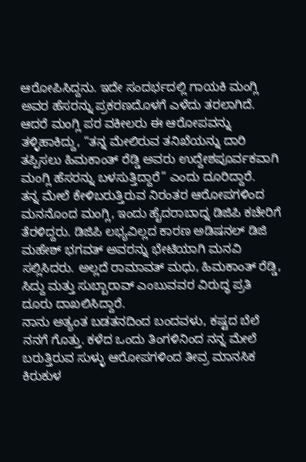ಆರೋಪಿಸಿದ್ದನು. ಇದೇ ಸಂದರ್ಭದಲ್ಲಿ ಗಾಯಕಿ ಮಂಗ್ಲಿ ಅವರ ಹೆಸರನ್ನು ಪ್ರಕರಣದೊಳಗೆ ಎಳೆದು ತರಲಾಗಿದೆ. ಆದರೆ ಮಂಗ್ಲಿ ಪರ ವಕೀಲರು ಈ ಆರೋಪವನ್ನು ತಳ್ಳಿಹಾಕಿದ್ದು, “ತನ್ನ ಮೇಲಿರುವ ತನಿಖೆಯನ್ನು ದಾರಿ ತಪ್ಪಿಸಲು ಹಿಮಕಾಂತ್ ರೆಡ್ಡಿ ಅವರು ಉದ್ದೇಶಪೂರ್ವಕವಾಗಿ ಮಂಗ್ಲಿ ಹೆಸರನ್ನು ಬಳಸುತ್ತಿದ್ದಾರೆ” ಎಂದು ದೂರಿದ್ದಾರೆ.
ತನ್ನ ಮೇಲೆ ಕೇಳಿಬರುತ್ತಿರುವ ನಿರಂತರ ಆರೋಪಗಳಿಂದ ಮನನೊಂದ ಮಂಗ್ಲಿ, ಇಂದು ಹೈದರಾಬಾದ್ನ ಡಿಜಿಪಿ ಕಚೇರಿಗೆ ತೆರಳಿದ್ದರು. ಡಿಜಿಪಿ ಲಭ್ಯವಿಲ್ಲದ ಕಾರಣ ಅಡಿಷನಲ್ ಡಿಜಿ ಮಹೇಶ್ ಭಗವತ್ ಅವರನ್ನು ಭೇಟಿಯಾಗಿ ಮನವಿ ಸಲ್ಲಿಸಿದರು. ಅಲ್ಲದೆ ರಾಮಾವತ್ ಮಧು, ಹಿಮಕಾಂತ್ ರೆಡ್ಡಿ, ಸಿದ್ದು ಮತ್ತು ಸುಬ್ಬಾರಾವ್ ಎಂಬುವವರ ವಿರುದ್ಧ ಪ್ರತಿ ದೂರು ದಾಖಲಿಸಿದ್ದಾರೆ.
ನಾನು ಅತ್ಯಂತ ಬಡತನದಿಂದ ಬಂದವಳು, ಕಷ್ಟದ ಬೆಲೆ ನನಗೆ ಗೊತ್ತು. ಕಳೆದ ಒಂದು ತಿಂಗಳಿನಿಂದ ನನ್ನ ಮೇಲೆ ಬರುತ್ತಿರುವ ಸುಳ್ಳು ಆರೋಪಗಳಿಂದ ತೀವ್ರ ಮಾನಸಿಕ ಕಿರುಕುಳ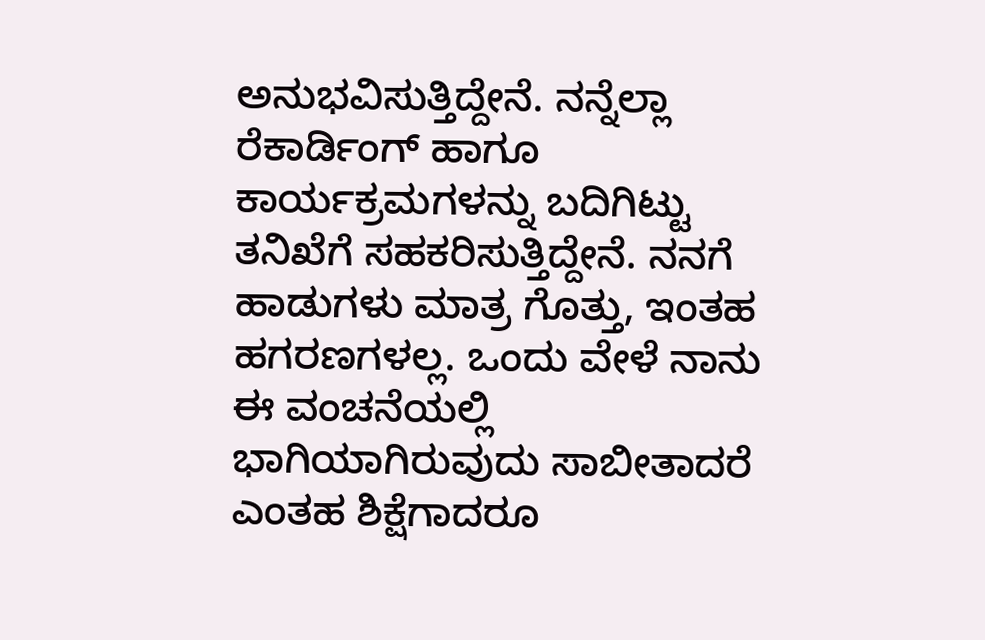ಅನುಭವಿಸುತ್ತಿದ್ದೇನೆ. ನನ್ನೆಲ್ಲಾ ರೆಕಾರ್ಡಿಂಗ್ ಹಾಗೂ ಕಾರ್ಯಕ್ರಮಗಳನ್ನು ಬದಿಗಿಟ್ಟು ತನಿಖೆಗೆ ಸಹಕರಿಸುತ್ತಿದ್ದೇನೆ. ನನಗೆ ಹಾಡುಗಳು ಮಾತ್ರ ಗೊತ್ತು, ಇಂತಹ ಹಗರಣಗಳಲ್ಲ. ಒಂದು ವೇಳೆ ನಾನು ಈ ವಂಚನೆಯಲ್ಲಿ ಭಾಗಿಯಾಗಿರುವುದು ಸಾಬೀತಾದರೆ ಎಂತಹ ಶಿಕ್ಷೆಗಾದರೂ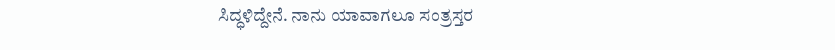ಸಿದ್ಧಳಿದ್ದೇನೆ. ನಾನು ಯಾವಾಗಲೂ ಸಂತ್ರಸ್ತರ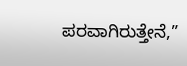ಪರವಾಗಿರುತ್ತೇನೆ,”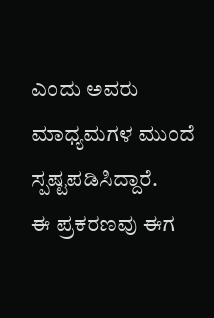ಎಂದು ಅವರು ಮಾಧ್ಯಮಗಳ ಮುಂದೆ ಸ್ಪಷ್ಟಪಡಿಸಿದ್ದಾರೆ.
ಈ ಪ್ರಕರಣವು ಈಗ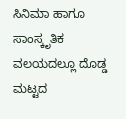ಸಿನಿಮಾ ಹಾಗೂ ಸಾಂಸ್ಕೃತಿಕ ವಲಯದಲ್ಲೂ ದೊಡ್ಡ ಮಟ್ಟದ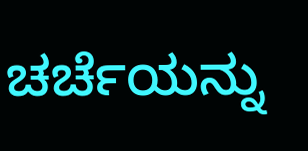ಚರ್ಚೆಯನ್ನು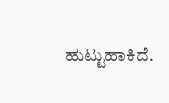ಹುಟ್ಟುಹಾಕಿದೆ.